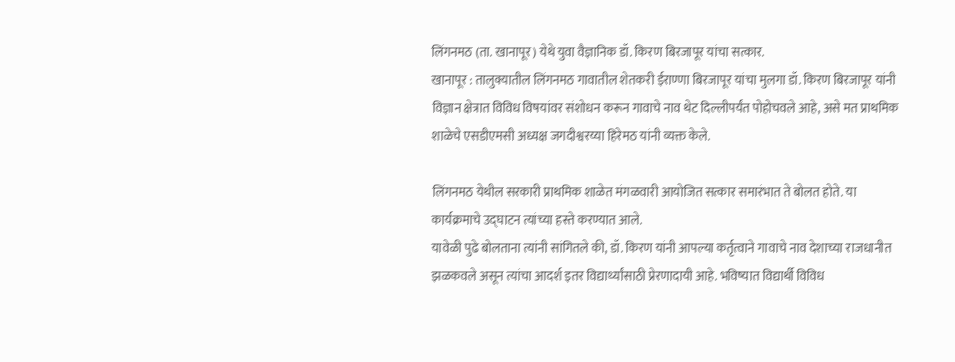लिंगनमठ (ता. खानापूर) येथे युवा वैज्ञानिक डॉ. किरण बिरजापूर यांचा सत्कार.
खानापूर : तालुक्यातील लिंगनमठ गावातील शेतकरी ईराण्णा बिरजापूर यांचा मुलगा डॉ. किरण बिरजापूर यांनी विज्ञान क्षेत्रात विविध विषयांवर संशोधन करून गावाचे नाव थेट दिल्लीपर्यंत पोहोचवले आहे, असे मत प्राथमिक शाळेचे एसडीएमसी अध्यक्ष जगदीश्वरय्या हिरेमठ यांनी व्यक्त केले.

लिंगनमठ येथील सरकारी प्राथमिक शाळेत मंगळवारी आयोजित सत्कार समारंभात ते बोलत होते. या कार्यक्रमाचे उद्घाटन त्यांच्या हस्ते करण्यात आले.
यावेळी पुढे बोलताना त्यांनी सांगितले की, डॉ. किरण यांनी आपल्या कर्तृत्वाने गावाचे नाव देशाच्या राजधानीत झळकवले असून त्यांचा आदर्श इतर विद्यार्थ्यांसाठी प्रेरणादायी आहे. भविष्यात विद्यार्थी विविध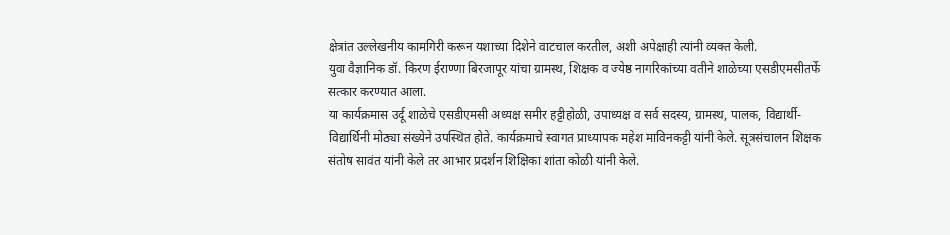क्षेत्रांत उल्लेखनीय कामगिरी करून यशाच्या दिशेने वाटचाल करतील, अशी अपेक्षाही त्यांनी व्यक्त केली.
युवा वैज्ञानिक डॉ. किरण ईराण्णा बिरजापूर यांचा ग्रामस्थ, शिक्षक व ज्येष्ठ नागरिकांच्या वतीने शाळेच्या एसडीएमसीतर्फे सत्कार करण्यात आला.
या कार्यक्रमास उर्दू शाळेचे एसडीएमसी अध्यक्ष समीर हट्टीहोळी, उपाध्यक्ष व सर्व सदस्य, ग्रामस्थ, पालक, विद्यार्थी-विद्यार्थिनी मोठ्या संख्येने उपस्थित होते. कार्यक्रमाचे स्वागत प्राध्यापक महेश माविनकट्टी यांनी केले. सूत्रसंचालन शिक्षक संतोष सावंत यांनी केले तर आभार प्रदर्शन शिक्षिका शांता कोळी यांनी केले.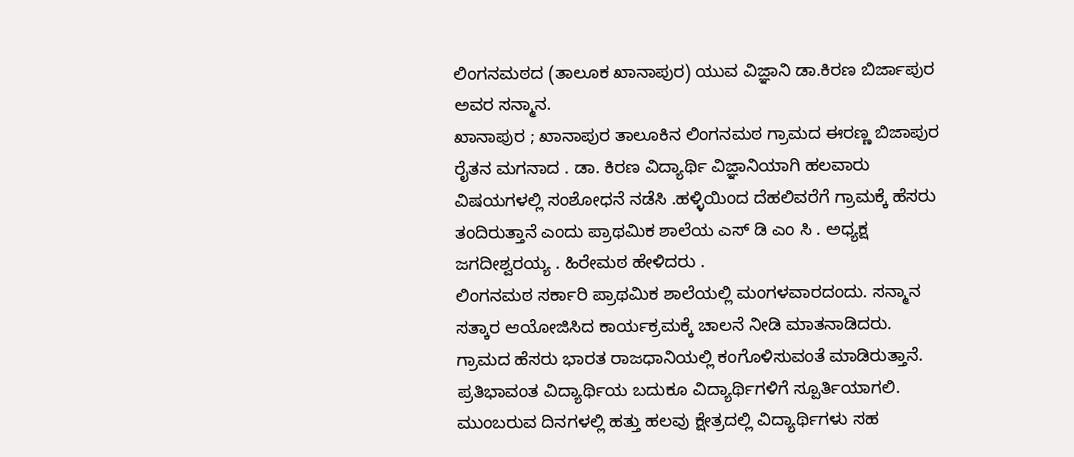ಲಿಂಗನಮಠದ (ತಾಲೂಕ ಖಾನಾಪುರ) ಯುವ ವಿಜ್ಞಾನಿ ಡಾ.ಕಿರಣ ಬಿರ್ಜಾಪುರ ಅವರ ಸನ್ಮಾನ.
ಖಾನಾಪುರ ; ಖಾನಾಪುರ ತಾಲೂಕಿನ ಲಿಂಗನಮಠ ಗ್ರಾಮದ ಈರಣ್ಣ ಬಿಜಾಪುರ ರೈತನ ಮಗನಾದ . ಡಾ. ಕಿರಣ ವಿದ್ಯಾರ್ಥಿ ವಿಜ್ಞಾನಿಯಾಗಿ ಹಲವಾರು ವಿಷಯಗಳಲ್ಲಿ ಸಂಶೋಧನೆ ನಡೆಸಿ .ಹಳ್ಳಿಯಿಂದ ದೆಹಲಿವರೆಗೆ ಗ್ರಾಮಕ್ಕೆ ಹೆಸರು ತಂದಿರುತ್ತಾನೆ ಎಂದು ಪ್ರಾಥಮಿಕ ಶಾಲೆಯ ಎಸ್ ಡಿ ಎಂ ಸಿ . ಅಧ್ಯಕ್ಷ ಜಗದೀಶ್ವರಯ್ಯ . ಹಿರೇಮಠ ಹೇಳಿದರು .
ಲಿಂಗನಮಠ ಸರ್ಕಾರಿ ಪ್ರಾಥಮಿಕ ಶಾಲೆಯಲ್ಲಿ ಮಂಗಳವಾರದಂದು. ಸನ್ಮಾನ ಸತ್ಕಾರ ಆಯೋಜಿಸಿದ ಕಾರ್ಯಕ್ರಮಕ್ಕೆ ಚಾಲನೆ ನೀಡಿ ಮಾತನಾಡಿದರು.
ಗ್ರಾಮದ ಹೆಸರು ಭಾರತ ರಾಜಧಾನಿಯಲ್ಲಿ ಕಂಗೊಳಿಸುವಂತೆ ಮಾಡಿರುತ್ತಾನೆ. ಪ್ರತಿಭಾವಂತ ವಿದ್ಯಾರ್ಥಿಯ ಬದುಕೂ ವಿದ್ಯಾರ್ಥಿಗಳಿಗೆ ಸ್ಪೂರ್ತಿಯಾಗಲಿ. ಮುಂಬರುವ ದಿನಗಳಲ್ಲಿ ಹತ್ತು ಹಲವು ಕ್ಷೇತ್ರದಲ್ಲಿ ವಿದ್ಯಾರ್ಥಿಗಳು ಸಹ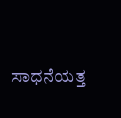ಸಾಧನೆಯತ್ತ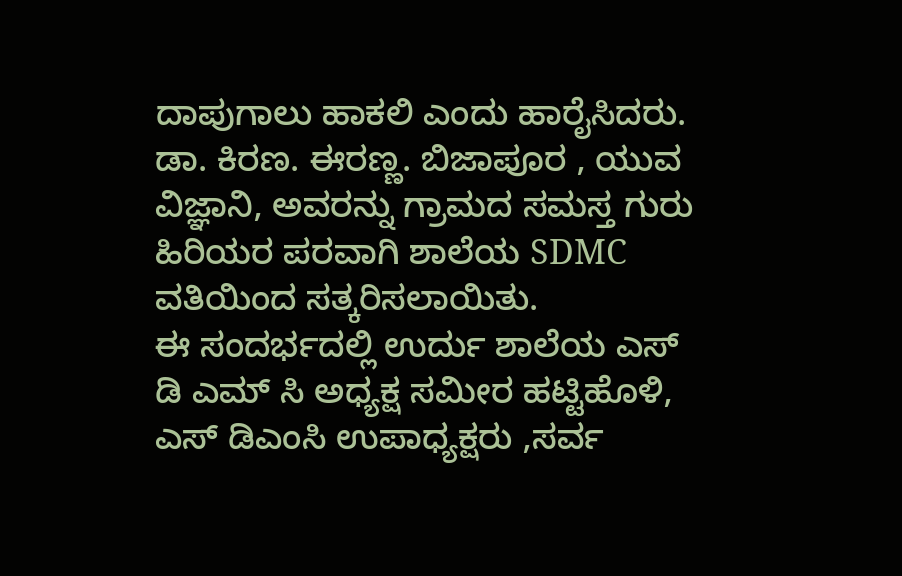ದಾಪುಗಾಲು ಹಾಕಲಿ ಎಂದು ಹಾರೈಸಿದರು.
ಡಾ. ಕಿರಣ. ಈರಣ್ಣ. ಬಿಜಾಪೂರ , ಯುವ ವಿಜ್ಞಾನಿ, ಅವರನ್ನು ಗ್ರಾಮದ ಸಮಸ್ತ ಗುರು ಹಿರಿಯರ ಪರವಾಗಿ ಶಾಲೆಯ SDMC ವತಿಯಿಂದ ಸತ್ಕರಿಸಲಾಯಿತು.
ಈ ಸಂದರ್ಭದಲ್ಲಿ ಉರ್ದು ಶಾಲೆಯ ಎಸ್ ಡಿ ಎಮ್ ಸಿ ಅಧ್ಯಕ್ಷ ಸಮೀರ ಹಟ್ಟಿಹೊಳಿ, ಎಸ್ ಡಿಎಂಸಿ ಉಪಾಧ್ಯಕ್ಷರು ,ಸರ್ವ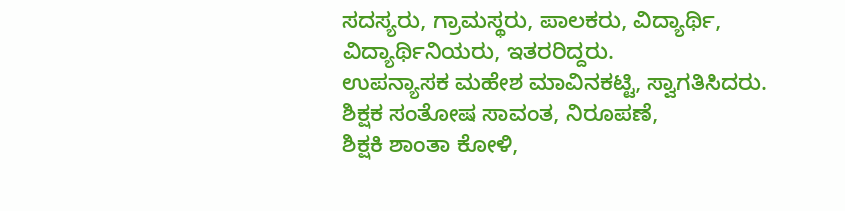ಸದಸ್ಯರು, ಗ್ರಾಮಸ್ಥರು, ಪಾಲಕರು, ವಿದ್ಯಾರ್ಥಿ, ವಿದ್ಯಾರ್ಥಿನಿಯರು, ಇತರರಿದ್ದರು.
ಉಪನ್ಯಾಸಕ ಮಹೇಶ ಮಾವಿನಕಟ್ಟಿ, ಸ್ವಾಗತಿಸಿದರು.
ಶಿಕ್ಷಕ ಸಂತೋಷ ಸಾವಂತ, ನಿರೂಪಣೆ,
ಶಿಕ್ಷಕಿ ಶಾಂತಾ ಕೋಳಿ,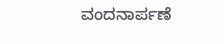ವಂದನಾರ್ಪಣೆ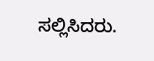ಸಲ್ಲಿಸಿದರು.